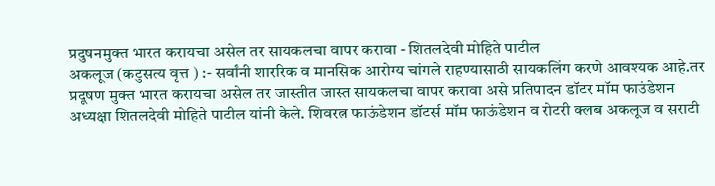प्रदुषनमुक्त भारत करायचा असेल तर सायकलचा वापर करावा - शितलदेवी मोहिते पाटील
अकलूज (कटुसत्य वृत्त ) :- सर्वांनी शाररिक व मानसिक आरोग्य चांगले राहण्यासाठी सायकलिंग करणे आवश्यक आहे.तर प्रदूषण मुक्त भारत करायचा असेल तर जास्तीत जास्त सायकलचा वापर करावा असे प्रतिपादन डॉटर मॉम फाउंडेशन अध्यक्षा शितलदेवी मोहिते पाटील यांनी केले. शिवरत्न फाऊंडेशन डॉटर्स मॉम फाऊंडेशन व रोटरी क्लब अकलूज व सराटी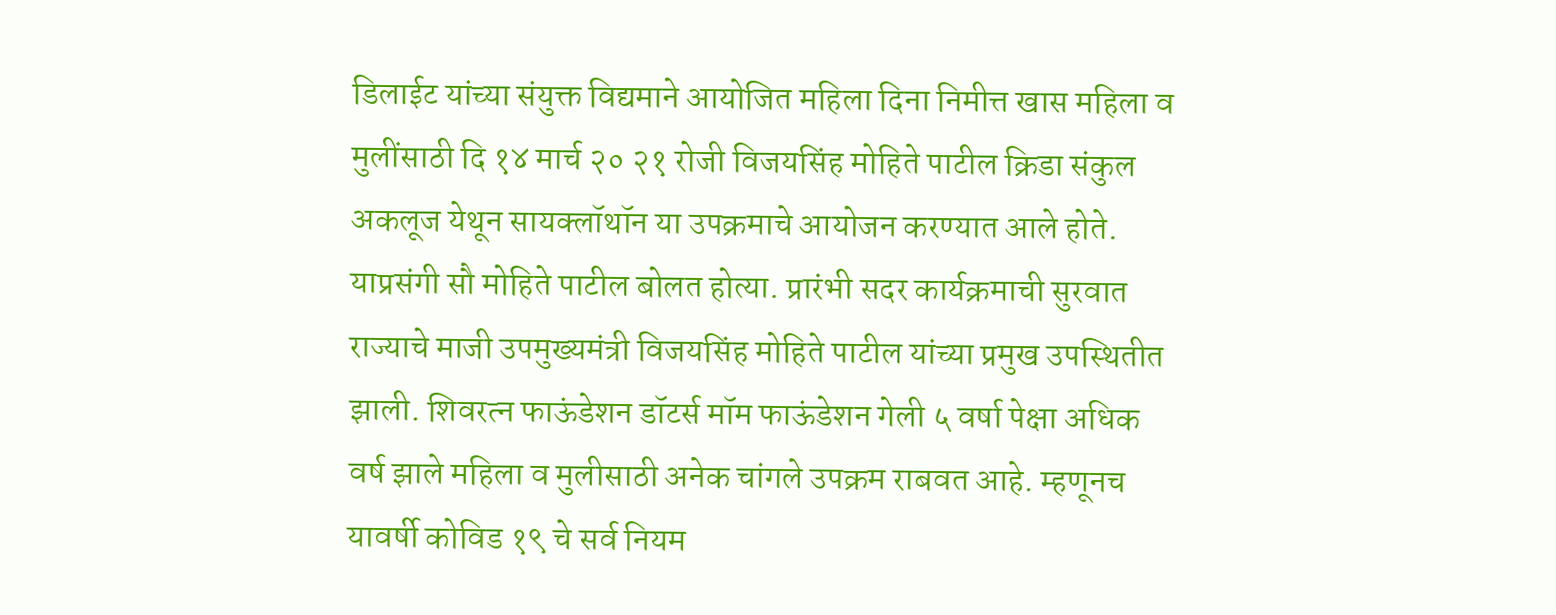डिलाईट यांच्या संयुक्त विद्यमाने आयोजित महिला दिना निमीत्त खास महिला व मुलींसाठी दि १४ मार्च २० २१ रोजी विजयसिंह मोहिते पाटील क्रिडा संकुल अकलूज येथून सायक्लॉथॉन या उपक्रमाचे आयोजन करण्यात आले होते. याप्रसंगी सौ मोहिते पाटील बोलत होत्या. प्रारंभी सदर कार्यक्रमाची सुरवात राज्याचे माजी उपमुख्यमंत्री विजयसिंह मोहिते पाटील यांच्या प्रमुख उपस्थितीत झाली. शिवरत्न फाऊंडेशन डॉटर्स मॉम फाऊंडेशन गेली ५ वर्षा पेक्षा अधिक वर्ष झाले महिला व मुलीसाठी अनेक चांगले उपक्रम राबवत आहे. म्हणूनच यावर्षी कोविड १९ चे सर्व नियम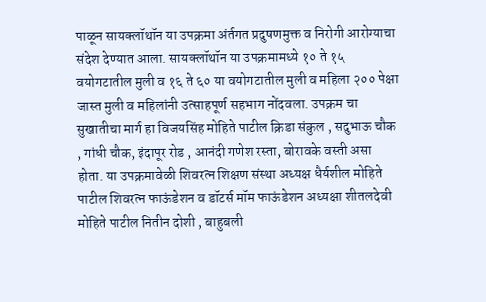पाळून सायक्लॉथॉन या उपक्रमा अंर्तगत प्रदुषणमुक्त व निरोगी आरोग्याचा संदेश देण्यात आला. सायक्लॉथॉन या उपक्रमामध्ये १० ते १५ वयोगटातील मुली व १६ ते ६० या वयोगटातील मुली व महिला २०० पेक्षा जास्त मुली व महिलांनी उत्साहपूर्ण सहभाग नोंदवला. उपक्रम चा सुखातीचा मार्ग हा विजयसिंह मोहिते पाटील क्रिडा संकुल , सदुभाऊ चौक , गांधी चौक, इंदापूर रोड , आनंदी गणेश रस्ता, बोरावके वस्ती असा होता. या उपक्रमावेळी शिवरत्न शिक्षण संस्था अध्यक्ष धैर्यशील मोहिते पाटील शिवरत्न फाऊंडेशन व डॉटर्स मॉम फाऊंडेशन अध्यक्षा शीतलदेवी मोहिते पाटील नितीन दोशी , बाहुबली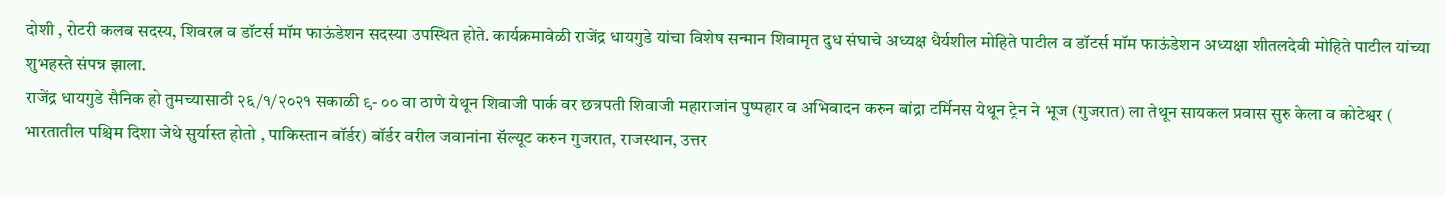दोशी , रोटरी कलब सदस्य, शिवरत्न व डॉटर्स मॉम फाऊंडेशन सदस्या उपस्थित होते. कार्यक्रमावेळी राजेंद्र धायगुडे यांचा विशेष सन्मान शिवामृत दुध संघाचे अध्यक्ष धैर्यशील मोहिते पाटील व डॉटर्स मॉम फाऊंडेशन अध्यक्षा शीतलदेवी मोहिते पाटील यांच्या शुभहस्ते संपन्न झाला.
राजेंद्र धायगुडे सैनिक हो तुमच्यासाठी २६/१/२०२१ सकाळी ९- ०० वा ठाणे येथून शिवाजी पार्क वर छत्रपती शिवाजी महाराजांन पुष्पहार व अभिवादन करुन बांद्रा टर्मिनस येथून ट्रेन ने भूज (गुजरात) ला तेथून सायकल प्रवास सुरु केला व कोटेश्वर ( भारतातील पश्चिम दिशा जेथे सुर्यास्त होतो , पाकिस्तान बॉर्डर) बॉर्डर वरील जवानांना सॅल्यूट करुन गुजरात, राजस्थान, उत्तर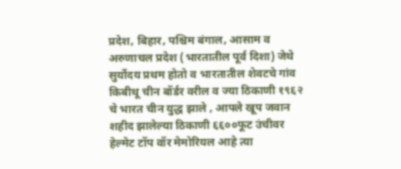प्रदेश, बिहार, पश्चिम बंगाल, आसाम व अरुणाचल प्रदेश (भारतातील पूर्व दिशा) जेथे सुर्योदय प्रथम होतो व भारतातील शेवटचे गांव किबीथू चीन बॉर्डर वरील व ज्या ठिकाणी १९६२ चे भारत चीन युद्ध झाले , आपले खूप जवान शहीद झालेल्या ठिकाणी ६६००फूट उंचीवर हेल्मेट टॉप वॉर मेमोरियल आहे त्या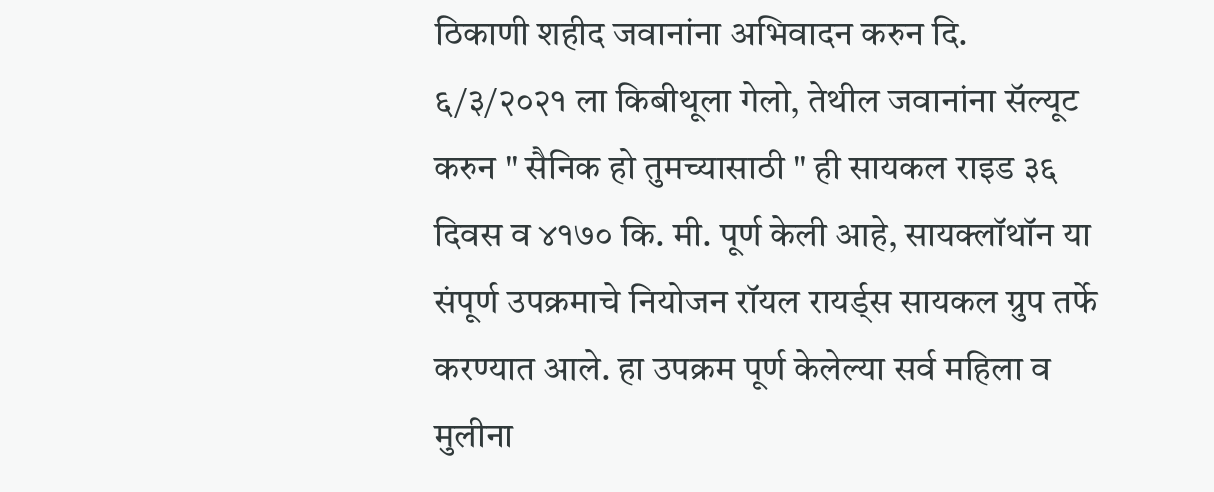ठिकाणी शहीद जवानांना अभिवादन करुन दि. ६/३/२०२१ ला किबीथूला गेलो, तेथील जवानांना सॅल्यूट करुन " सैनिक हो तुमच्यासाठी " ही सायकल राइड ३६ दिवस व ४१७० कि. मी. पूर्ण केली आहे, सायक्लॉथॉन या संपूर्ण उपक्रमाचे नियोजन रॉयल रायर्ड्स सायकल ग्रुप तर्फे करण्यात आले. हा उपक्रम पूर्ण केलेल्या सर्व महिला व मुलीना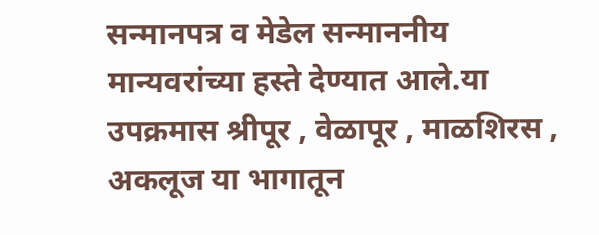सन्मानपत्र व मेडेल सन्माननीय मान्यवरांच्या हस्ते देण्यात आले.या उपक्रमास श्रीपूर , वेळापूर , माळशिरस , अकलूज या भागातून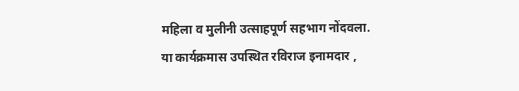महिला व मुलीनी उत्साहपूर्ण सहभाग नोंदवला. या कार्यक्रमास उपस्थित रविराज इनामदार ,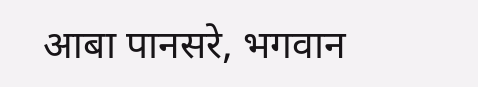आबा पानसरे, भगवान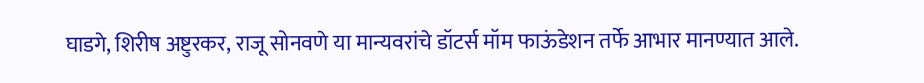घाडगे, शिरीष अष्टुरकर, राजू सोनवणे या मान्यवरांचे डॉटर्स मॉम फाऊंडेशन तर्फे आभार मानण्यात आले.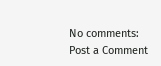No comments:
Post a Comment